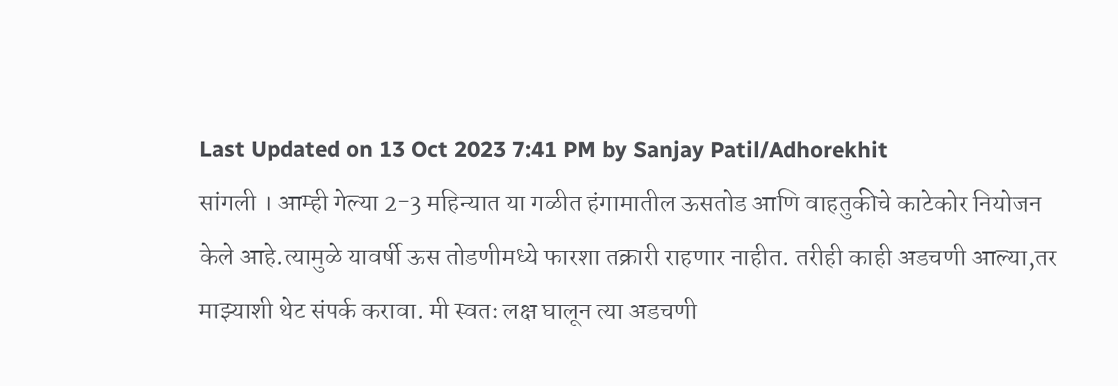Last Updated on 13 Oct 2023 7:41 PM by Sanjay Patil/Adhorekhit
सांगली । आम्ही गेल्या 2-3 महिन्यात या गळीत हंगामातील ऊसतोड आणि वाहतुकीचे काटेकोर नियोजन केले आहे.त्यामुळे यावर्षी ऊस तोडणीमध्ये फारशा तक्रारी राहणार नाहीत. तरीही काही अडचणी आल्या,तर माझ्याशी थेट संपर्क करावा. मी स्वतः लक्ष घालून त्या अडचणी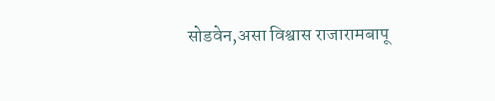सोडवेन,असा विश्वास राजारामबापू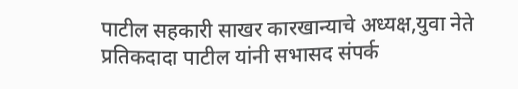पाटील सहकारी साखर कारखान्याचे अध्यक्ष,युवा नेते प्रतिकदादा पाटील यांनी सभासद संपर्क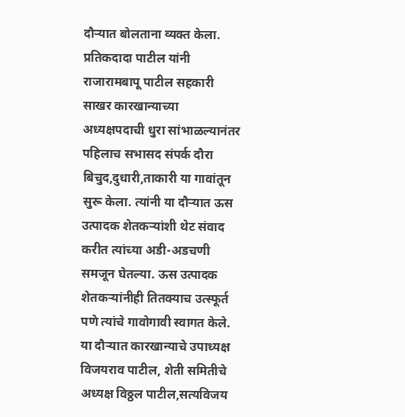दौऱ्यात बोलताना व्यक्त केला.
प्रतिकदादा पाटील यांनी राजारामबापू पाटील सहकारी साखर कारखान्याच्या अध्यक्षपदाची धुरा सांभाळल्यानंतर पहिलाच सभासद संपर्क दौरा बिचुद,दुधारी,ताकारी या गावांतून सुरू केला. त्यांनी या दौऱ्यात ऊस उत्पादक शेतकऱ्यांशी थेट संवाद करीत त्यांच्या अडी-अडचणी समजून घेतल्या. ऊस उत्पादक शेतकऱ्यांनीही तितक्याच उत्स्फूर्त पणे त्यांचे गावोगावी स्वागत केले. या दौऱ्यात कारखान्याचे उपाध्यक्ष विजयराव पाटील, शेती समितीचे अध्यक्ष विठ्ठल पाटील,सत्यविजय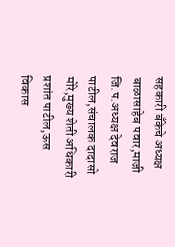सहकारी बँकेचे अध्यक्ष बाळासाहेब पवार,माजी जि.प.अध्यक्ष देवराज पाटील,संचालक दादासो मोरे,मुख्य शेती अधिकारी प्रशांत पाटील,ऊस विकास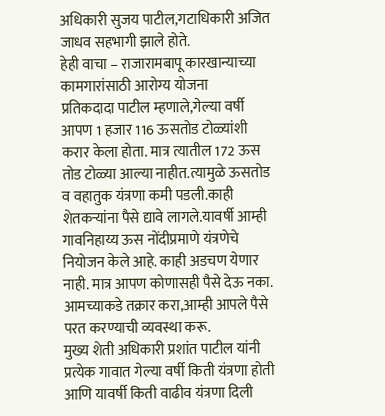अधिकारी सुजय पाटील,गटाधिकारी अजित जाधव सहभागी झाले होते.
हेही वाचा – राजारामबापू कारखान्याच्या कामगारांसाठी आरोग्य योजना
प्रतिकदादा पाटील म्हणाले,गेल्या वर्षी आपण 1 हजार 116 ऊसतोड टोळ्यांशी करार केला होता. मात्र त्यातील 172 ऊस तोड टोळ्या आल्या नाहीत.त्यामुळे ऊसतोड व वहातुक यंत्रणा कमी पडली.काही शेतकऱ्यांना पैसे द्यावे लागले.यावर्षी आम्ही गावनिहाय्य ऊस नोंदीप्रमाणे यंत्रणेचे नियोजन केले आहे. काही अडचण येणार नाही. मात्र आपण कोणासही पैसे देऊ नका. आमच्याकडे तक्रार करा,आम्ही आपले पैसे परत करण्याची व्यवस्था करू.
मुख्य शेती अधिकारी प्रशांत पाटील यांनी प्रत्येक गावात गेल्या वर्षी किती यंत्रणा होती आणि यावर्षी किती वाढीव यंत्रणा दिली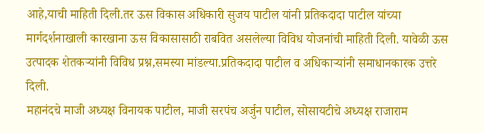आहे,याची माहिती दिली.तर ऊस विकास अधिकारी सुजय पाटील यांनी प्रतिकदादा पाटील यांच्या मार्गदर्शनाखाली कारखाना ऊस विकासासाठी राबवित असलेल्या विविध योजनांची माहिती दिली. यावेळी ऊस उत्पादक शेतकऱ्यांनी विविध प्रश्न,समस्या मांडल्या.प्रतिकदादा पाटील व अधिकाऱ्यांनी समाधानकारक उत्तरे दिली.
महानंदचे माजी अध्यक्ष विनायक पाटील, माजी सरपंच अर्जुन पाटील, सोसायटीचे अध्यक्ष राजाराम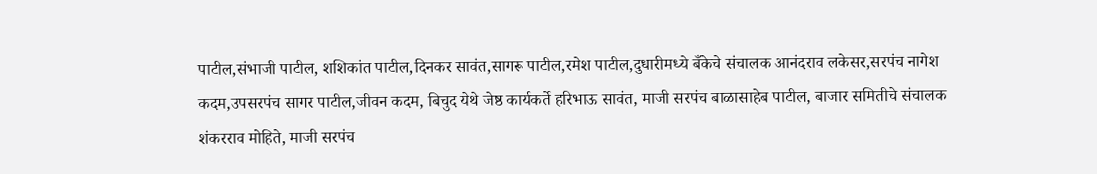पाटील,संभाजी पाटील, शशिकांत पाटील,दिनकर सावंत,सागरू पाटील,रमेश पाटील,दुधारीमध्ये बँकेचे संचालक आनंदराव लकेसर,सरपंच नागेश कदम,उपसरपंच सागर पाटील,जीवन कदम, बिचुद येथे जेष्ठ कार्यकर्ते हरिभाऊ सावंत, माजी सरपंच बाळासाहेब पाटील, बाजार समितीचे संचालक शंकरराव मोहिते, माजी सरपंच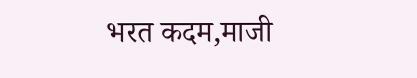भरत कदम,माजी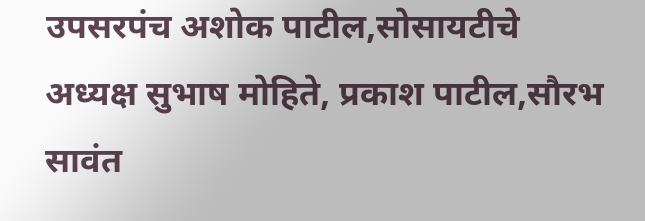उपसरपंच अशोक पाटील,सोसायटीचे अध्यक्ष सुभाष मोहिते, प्रकाश पाटील,सौरभ सावंत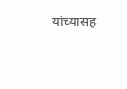यांच्यासह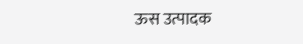ऊस उत्पादक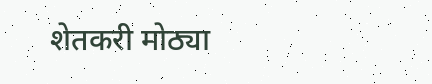शेतकरी मोठ्या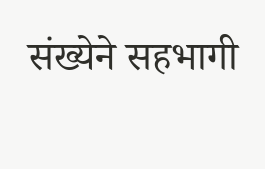संख्येने सहभागी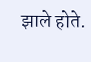झाले होते.